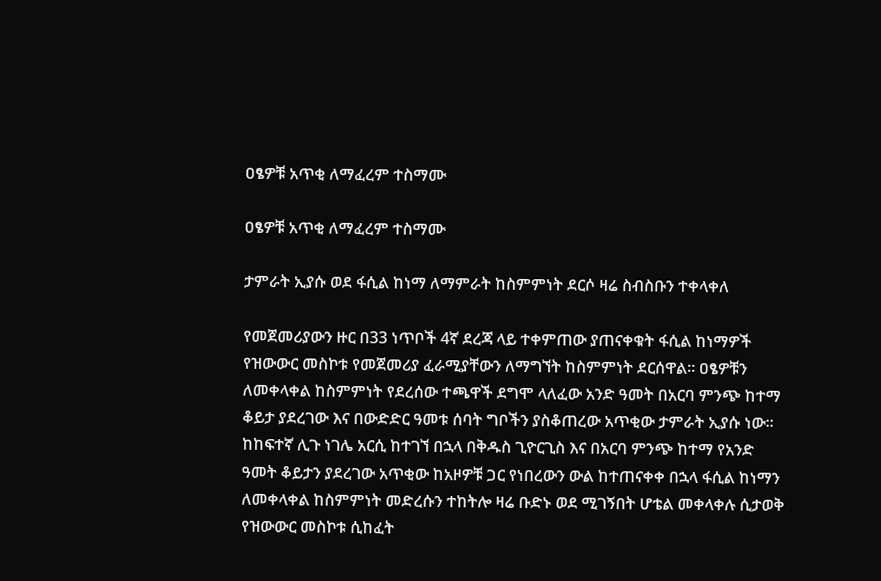ዐፄዎቹ አጥቂ ለማፈረም ተስማሙ

ዐፄዎቹ አጥቂ ለማፈረም ተስማሙ

ታምራት ኢያሱ ወደ ፋሲል ከነማ ለማምራት ከስምምነት ደርሶ ዛሬ ስብስቡን ተቀላቀለ

የመጀመሪያውን ዙር በ33 ነጥቦች 4ኛ ደረጃ ላይ ተቀምጠው ያጠናቀቁት ፋሲል ከነማዎች የዝውውር መስኮቱ የመጀመሪያ ፈራሚያቸውን ለማግኘት ከስምምነት ደርሰዋል። ዐፄዎቹን ለመቀላቀል ከስምምነት የደረሰው ተጫዋች ደግሞ ላለፈው አንድ ዓመት በአርባ ምንጭ ከተማ ቆይታ ያደረገው እና በውድድር ዓመቱ ሰባት ግቦችን ያስቆጠረው አጥቂው ታምራት ኢያሱ ነው። ከከፍተኛ ሊጉ ነገሌ አርሲ ከተገኘ በኋላ በቅዱስ ጊዮርጊስ እና በአርባ ምንጭ ከተማ የአንድ ዓመት ቆይታን ያደረገው አጥቂው ከአዞዎቹ ጋር የነበረውን ውል ከተጠናቀቀ በኋላ ፋሲል ከነማን ለመቀላቀል ከስምምነት መድረሱን ተከትሎ ዛሬ ቡድኑ ወደ ሚገኝበት ሆቴል መቀላቀሉ ሲታወቅ የዝውውር መስኮቱ ሲከፈት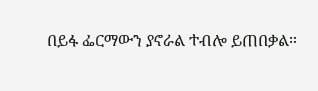በይፋ ፌርማውን ያኖራል ተብሎ ይጠበቃል።